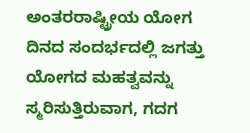ಅಂತರರಾಷ್ಟ್ರೀಯ ಯೋಗ ದಿನದ ಸಂದರ್ಭದಲ್ಲಿ ಜಗತ್ತು ಯೋಗದ ಮಹತ್ವವನ್ನು ಸ್ಮರಿಸುತ್ತಿರುವಾಗ, ಗದಗ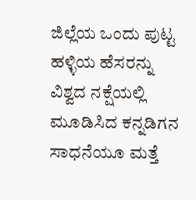ಜಿಲ್ಲೆಯ ಒಂದು ಪುಟ್ಟ ಹಳ್ಳಿಯ ಹೆಸರನ್ನು ವಿಶ್ವದ ನಕ್ಷೆಯಲ್ಲಿ ಮೂಡಿಸಿದ ಕನ್ನಡಿಗನ ಸಾಧನೆಯೂ ಮತ್ತೆ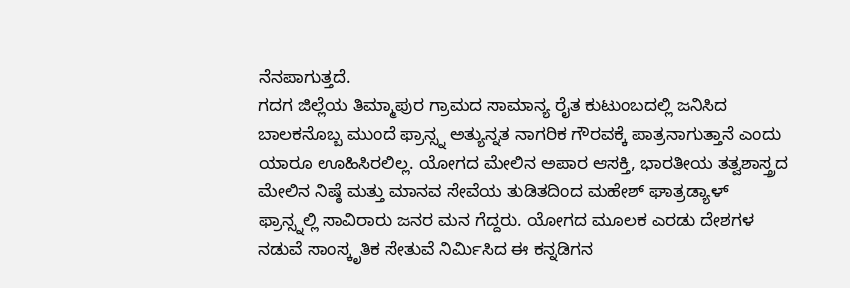ನೆನಪಾಗುತ್ತದೆ.
ಗದಗ ಜಿಲ್ಲೆಯ ತಿಮ್ಮಾಪುರ ಗ್ರಾಮದ ಸಾಮಾನ್ಯ ರೈತ ಕುಟುಂಬದಲ್ಲಿ ಜನಿಸಿದ ಬಾಲಕನೊಬ್ಬ ಮುಂದೆ ಫ್ರಾನ್ಸ್ನ ಅತ್ಯುನ್ನತ ನಾಗರಿಕ ಗೌರವಕ್ಕೆ ಪಾತ್ರನಾಗುತ್ತಾನೆ ಎಂದು ಯಾರೂ ಊಹಿಸಿರಲಿಲ್ಲ. ಯೋಗದ ಮೇಲಿನ ಅಪಾರ ಆಸಕ್ತಿ, ಭಾರತೀಯ ತತ್ವಶಾಸ್ತ್ರದ ಮೇಲಿನ ನಿಷ್ಠೆ ಮತ್ತು ಮಾನವ ಸೇವೆಯ ತುಡಿತದಿಂದ ಮಹೇಶ್ ಘಾತ್ರಡ್ಯಾಳ್ ಫ್ರಾನ್ಸ್ನಲ್ಲಿ ಸಾವಿರಾರು ಜನರ ಮನ ಗೆದ್ದರು. ಯೋಗದ ಮೂಲಕ ಎರಡು ದೇಶಗಳ ನಡುವೆ ಸಾಂಸ್ಕೃತಿಕ ಸೇತುವೆ ನಿರ್ಮಿಸಿದ ಈ ಕನ್ನಡಿಗನ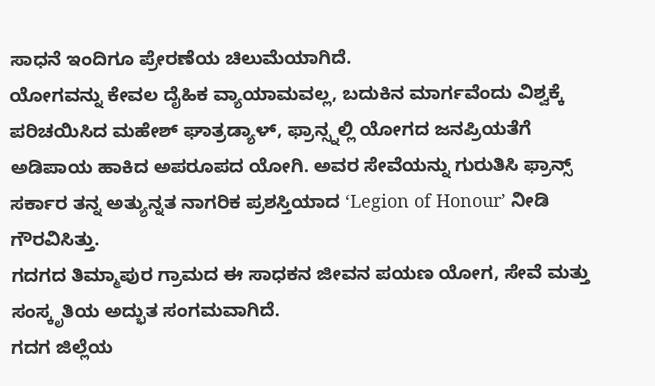ಸಾಧನೆ ಇಂದಿಗೂ ಪ್ರೇರಣೆಯ ಚಿಲುಮೆಯಾಗಿದೆ.
ಯೋಗವನ್ನು ಕೇವಲ ದೈಹಿಕ ವ್ಯಾಯಾಮವಲ್ಲ, ಬದುಕಿನ ಮಾರ್ಗವೆಂದು ವಿಶ್ವಕ್ಕೆ ಪರಿಚಯಿಸಿದ ಮಹೇಶ್ ಘಾತ್ರಡ್ಯಾಳ್, ಫ್ರಾನ್ಸ್ನಲ್ಲಿ ಯೋಗದ ಜನಪ್ರಿಯತೆಗೆ ಅಡಿಪಾಯ ಹಾಕಿದ ಅಪರೂಪದ ಯೋಗಿ. ಅವರ ಸೇವೆಯನ್ನು ಗುರುತಿಸಿ ಫ್ರಾನ್ಸ್ ಸರ್ಕಾರ ತನ್ನ ಅತ್ಯುನ್ನತ ನಾಗರಿಕ ಪ್ರಶಸ್ತಿಯಾದ ‘Legion of Honour’ ನೀಡಿ ಗೌರವಿಸಿತ್ತು.
ಗದಗದ ತಿಮ್ಮಾಪುರ ಗ್ರಾಮದ ಈ ಸಾಧಕನ ಜೀವನ ಪಯಣ ಯೋಗ, ಸೇವೆ ಮತ್ತು ಸಂಸ್ಕೃತಿಯ ಅದ್ಭುತ ಸಂಗಮವಾಗಿದೆ.
ಗದಗ ಜಿಲ್ಲೆಯ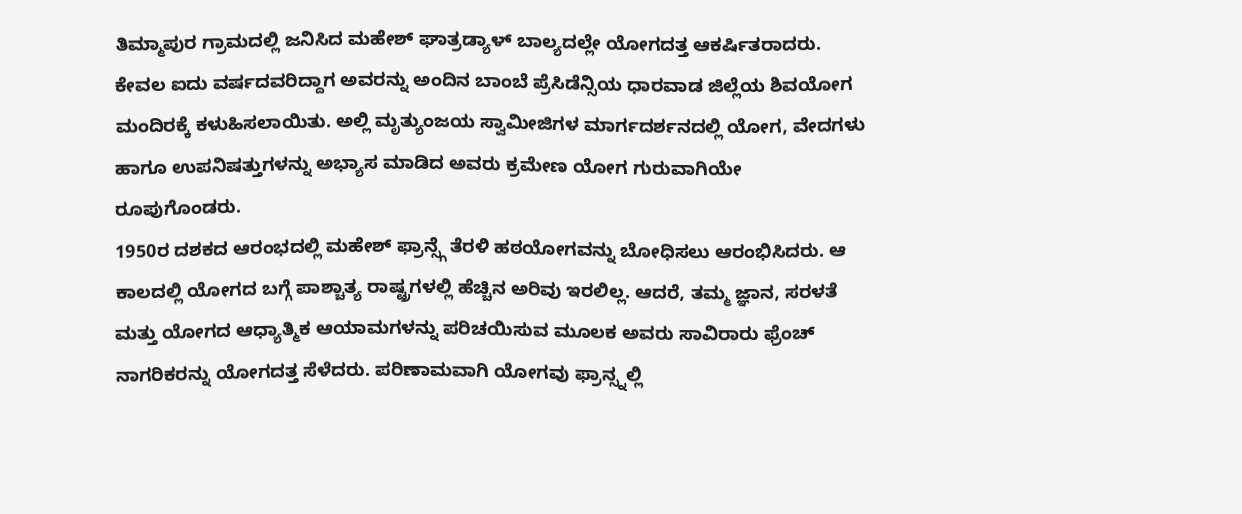ತಿಮ್ಮಾಪುರ ಗ್ರಾಮದಲ್ಲಿ ಜನಿಸಿದ ಮಹೇಶ್ ಘಾತ್ರಡ್ಯಾಳ್ ಬಾಲ್ಯದಲ್ಲೇ ಯೋಗದತ್ತ ಆಕರ್ಷಿತರಾದರು. ಕೇವಲ ಐದು ವರ್ಷದವರಿದ್ದಾಗ ಅವರನ್ನು ಅಂದಿನ ಬಾಂಬೆ ಪ್ರೆಸಿಡೆನ್ಸಿಯ ಧಾರವಾಡ ಜಿಲ್ಲೆಯ ಶಿವಯೋಗ ಮಂದಿರಕ್ಕೆ ಕಳುಹಿಸಲಾಯಿತು. ಅಲ್ಲಿ ಮೃತ್ಯುಂಜಯ ಸ್ವಾಮೀಜಿಗಳ ಮಾರ್ಗದರ್ಶನದಲ್ಲಿ ಯೋಗ, ವೇದಗಳು ಹಾಗೂ ಉಪನಿಷತ್ತುಗಳನ್ನು ಅಭ್ಯಾಸ ಮಾಡಿದ ಅವರು ಕ್ರಮೇಣ ಯೋಗ ಗುರುವಾಗಿಯೇ ರೂಪುಗೊಂಡರು.
1950ರ ದಶಕದ ಆರಂಭದಲ್ಲಿ ಮಹೇಶ್ ಫ್ರಾನ್ಸ್ಗೆ ತೆರಳಿ ಹಠಯೋಗವನ್ನು ಬೋಧಿಸಲು ಆರಂಭಿಸಿದರು. ಆ ಕಾಲದಲ್ಲಿ ಯೋಗದ ಬಗ್ಗೆ ಪಾಶ್ಚಾತ್ಯ ರಾಷ್ಟ್ರಗಳಲ್ಲಿ ಹೆಚ್ಚಿನ ಅರಿವು ಇರಲಿಲ್ಲ. ಆದರೆ, ತಮ್ಮ ಜ್ಞಾನ, ಸರಳತೆ ಮತ್ತು ಯೋಗದ ಆಧ್ಯಾತ್ಮಿಕ ಆಯಾಮಗಳನ್ನು ಪರಿಚಯಿಸುವ ಮೂಲಕ ಅವರು ಸಾವಿರಾರು ಫ್ರೆಂಚ್ ನಾಗರಿಕರನ್ನು ಯೋಗದತ್ತ ಸೆಳೆದರು. ಪರಿಣಾಮವಾಗಿ ಯೋಗವು ಫ್ರಾನ್ಸ್ನಲ್ಲಿ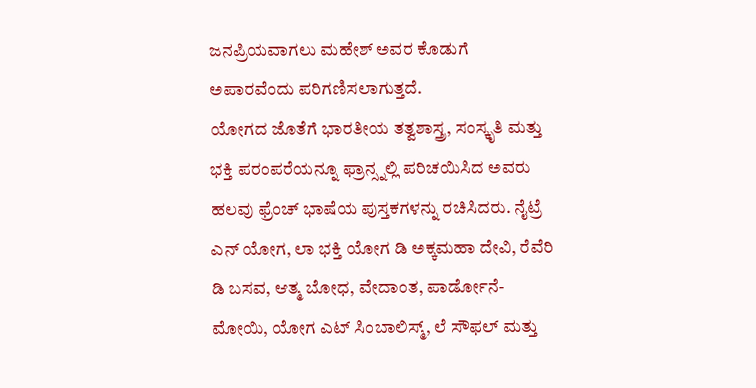ಜನಪ್ರಿಯವಾಗಲು ಮಹೇಶ್ ಅವರ ಕೊಡುಗೆ ಅಪಾರವೆಂದು ಪರಿಗಣಿಸಲಾಗುತ್ತದೆ.
ಯೋಗದ ಜೊತೆಗೆ ಭಾರತೀಯ ತತ್ವಶಾಸ್ತ್ರ, ಸಂಸ್ಕೃತಿ ಮತ್ತು ಭಕ್ತಿ ಪರಂಪರೆಯನ್ನೂ ಫ್ರಾನ್ಸ್ನಲ್ಲಿ ಪರಿಚಯಿಸಿದ ಅವರು ಹಲವು ಫ್ರೆಂಚ್ ಭಾಷೆಯ ಪುಸ್ತಕಗಳನ್ನು ರಚಿಸಿದರು. ನೈಟ್ರೆ ಎನ್ ಯೋಗ, ಲಾ ಭಕ್ತಿ ಯೋಗ ಡಿ ಅಕ್ಕಮಹಾ ದೇವಿ, ರೆವೆರಿ ಡಿ ಬಸವ, ಆತ್ಮ ಬೋಧ, ವೇದಾಂತ, ಪಾರ್ಡೋನೆ-ಮೋಯಿ, ಯೋಗ ಎಟ್ ಸಿಂಬಾಲಿಸ್ಮ್, ಲೆ ಸೌಫಲ್ ಮತ್ತು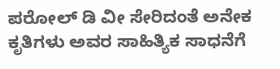ಪರೋಲ್ ಡಿ ವೀ ಸೇರಿದಂತೆ ಅನೇಕ ಕೃತಿಗಳು ಅವರ ಸಾಹಿತ್ಯಿಕ ಸಾಧನೆಗೆ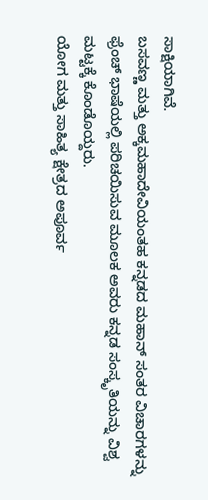ಸಾಕ್ಷಿಯಾಗಿವೆ.
ಬಸವಣ್ಣ ಮತ್ತು ಅಕ್ಕಮಹಾದೇವಿಯಂತಹ ಕನ್ನಡದ ಮಹಾನ್ ಸಂತರ ವಿಚಾರಗಳನ್ನು ಫ್ರೆಂಚ್ ಭಾಷೆಯಲ್ಲಿ ಪರಿಚಯಿಸುವ ಮೂಲಕ ಅವರು ಕನ್ನಡ ಸಂಸ್ಕೃತಿಯನ್ನು ವಿಶ್ವ ಮಟ್ಟಕ್ಕೆ ಕೊಂಡೊಯ್ದರು.
ಯೋಗ ಮತ್ತು ಸಾಹಿತ್ಯ ಕ್ಷೇತ್ರದ ಅಪೂರ್ವ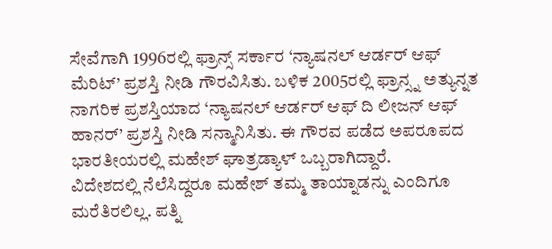ಸೇವೆಗಾಗಿ 1996ರಲ್ಲಿ ಫ್ರಾನ್ಸ್ ಸರ್ಕಾರ ‘ನ್ಯಾಷನಲ್ ಆರ್ಡರ್ ಆಫ್ ಮೆರಿಟ್’ ಪ್ರಶಸ್ತಿ ನೀಡಿ ಗೌರವಿಸಿತು. ಬಳಿಕ 2005ರಲ್ಲಿ ಫ್ರಾನ್ಸ್ನ ಅತ್ಯುನ್ನತ ನಾಗರಿಕ ಪ್ರಶಸ್ತಿಯಾದ ‘ನ್ಯಾಷನಲ್ ಆರ್ಡರ್ ಆಫ್ ದಿ ಲೀಜನ್ ಆಫ್ ಹಾನರ್’ ಪ್ರಶಸ್ತಿ ನೀಡಿ ಸನ್ಮಾನಿಸಿತು. ಈ ಗೌರವ ಪಡೆದ ಅಪರೂಪದ ಭಾರತೀಯರಲ್ಲಿ ಮಹೇಶ್ ಘಾತ್ರಡ್ಯಾಳ್ ಒಬ್ಬರಾಗಿದ್ದಾರೆ.
ವಿದೇಶದಲ್ಲಿ ನೆಲೆಸಿದ್ದರೂ ಮಹೇಶ್ ತಮ್ಮ ತಾಯ್ನಾಡನ್ನು ಎಂದಿಗೂ ಮರೆತಿರಲಿಲ್ಲ. ಪತ್ನಿ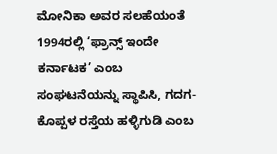ಮೋನಿಕಾ ಅವರ ಸಲಹೆಯಂತೆ 1994ರಲ್ಲಿ ‘ಫ್ರಾನ್ಸ್ ಇಂದೇ ಕರ್ನಾಟಕ’ ಎಂಬ ಸಂಘಟನೆಯನ್ನು ಸ್ಥಾಪಿಸಿ, ಗದಗ-ಕೊಪ್ಪಳ ರಸ್ತೆಯ ಹಳ್ಳಿಗುಡಿ ಎಂಬ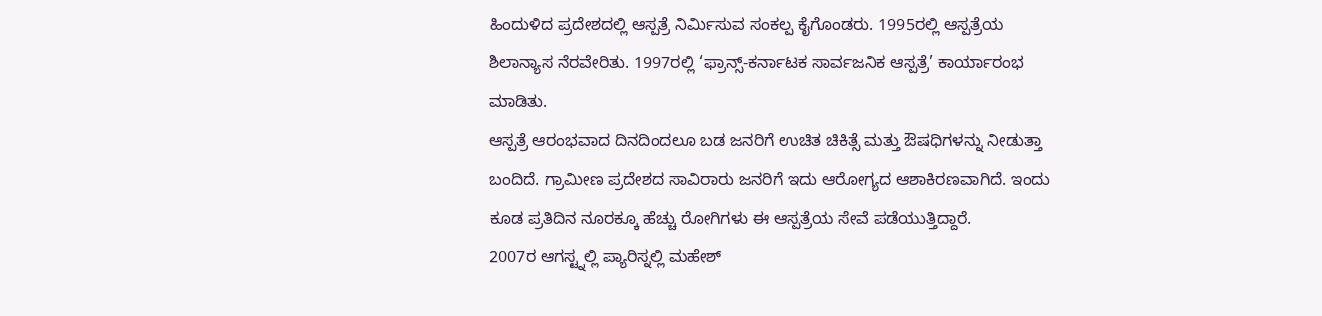ಹಿಂದುಳಿದ ಪ್ರದೇಶದಲ್ಲಿ ಆಸ್ಪತ್ರೆ ನಿರ್ಮಿಸುವ ಸಂಕಲ್ಪ ಕೈಗೊಂಡರು. 1995ರಲ್ಲಿ ಆಸ್ಪತ್ರೆಯ ಶಿಲಾನ್ಯಾಸ ನೆರವೇರಿತು. 1997ರಲ್ಲಿ ‘ಫ್ರಾನ್ಸ್-ಕರ್ನಾಟಕ ಸಾರ್ವಜನಿಕ ಆಸ್ಪತ್ರೆ’ ಕಾರ್ಯಾರಂಭ ಮಾಡಿತು.
ಆಸ್ಪತ್ರೆ ಆರಂಭವಾದ ದಿನದಿಂದಲೂ ಬಡ ಜನರಿಗೆ ಉಚಿತ ಚಿಕಿತ್ಸೆ ಮತ್ತು ಔಷಧಿಗಳನ್ನು ನೀಡುತ್ತಾ ಬಂದಿದೆ. ಗ್ರಾಮೀಣ ಪ್ರದೇಶದ ಸಾವಿರಾರು ಜನರಿಗೆ ಇದು ಆರೋಗ್ಯದ ಆಶಾಕಿರಣವಾಗಿದೆ. ಇಂದು ಕೂಡ ಪ್ರತಿದಿನ ನೂರಕ್ಕೂ ಹೆಚ್ಚು ರೋಗಿಗಳು ಈ ಆಸ್ಪತ್ರೆಯ ಸೇವೆ ಪಡೆಯುತ್ತಿದ್ದಾರೆ.
2007ರ ಆಗಸ್ಟ್ನಲ್ಲಿ ಪ್ಯಾರಿಸ್ನಲ್ಲಿ ಮಹೇಶ್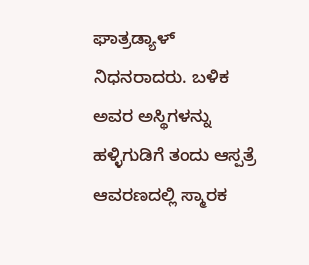ಘಾತ್ರಡ್ಯಾಳ್ ನಿಧನರಾದರು. ಬಳಿಕ ಅವರ ಅಸ್ಥಿಗಳನ್ನು ಹಳ್ಳಿಗುಡಿಗೆ ತಂದು ಆಸ್ಪತ್ರೆ ಆವರಣದಲ್ಲಿ ಸ್ಮಾರಕ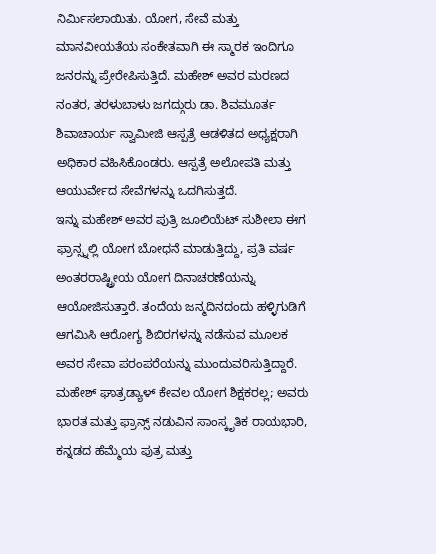ನಿರ್ಮಿಸಲಾಯಿತು. ಯೋಗ, ಸೇವೆ ಮತ್ತು ಮಾನವೀಯತೆಯ ಸಂಕೇತವಾಗಿ ಈ ಸ್ಮಾರಕ ಇಂದಿಗೂ ಜನರನ್ನು ಪ್ರೇರೇಪಿಸುತ್ತಿದೆ. ಮಹೇಶ್ ಅವರ ಮರಣದ ನಂತರ, ತರಳುಬಾಳು ಜಗದ್ಗುರು ಡಾ. ಶಿವಮೂರ್ತ ಶಿವಾಚಾರ್ಯ ಸ್ವಾಮೀಜಿ ಆಸ್ಪತ್ರೆ ಆಡಳಿತದ ಅಧ್ಯಕ್ಷರಾಗಿ ಅಧಿಕಾರ ವಹಿಸಿಕೊಂಡರು. ಆಸ್ಪತ್ರೆ ಅಲೋಪತಿ ಮತ್ತು ಆಯುರ್ವೇದ ಸೇವೆಗಳನ್ನು ಒದಗಿಸುತ್ತದೆ.
ಇನ್ನು ಮಹೇಶ್ ಅವರ ಪುತ್ರಿ ಜೂಲಿಯೆಟ್ ಸುಶೀಲಾ ಈಗ ಫ್ರಾನ್ಸ್ನಲ್ಲಿ ಯೋಗ ಬೋಧನೆ ಮಾಡುತ್ತಿದ್ದು, ಪ್ರತಿ ವರ್ಷ ಅಂತರರಾಷ್ಟ್ರೀಯ ಯೋಗ ದಿನಾಚರಣೆಯನ್ನು ಆಯೋಜಿಸುತ್ತಾರೆ. ತಂದೆಯ ಜನ್ಮದಿನದಂದು ಹಳ್ಳಿಗುಡಿಗೆ ಆಗಮಿಸಿ ಆರೋಗ್ಯ ಶಿಬಿರಗಳನ್ನು ನಡೆಸುವ ಮೂಲಕ ಅವರ ಸೇವಾ ಪರಂಪರೆಯನ್ನು ಮುಂದುವರಿಸುತ್ತಿದ್ದಾರೆ.
ಮಹೇಶ್ ಘಾತ್ರಡ್ಯಾಳ್ ಕೇವಲ ಯೋಗ ಶಿಕ್ಷಕರಲ್ಲ; ಅವರು ಭಾರತ ಮತ್ತು ಫ್ರಾನ್ಸ್ ನಡುವಿನ ಸಾಂಸ್ಕೃತಿಕ ರಾಯಭಾರಿ, ಕನ್ನಡದ ಹೆಮ್ಮೆಯ ಪುತ್ರ ಮತ್ತು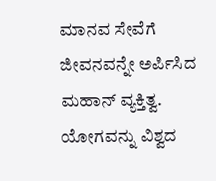ಮಾನವ ಸೇವೆಗೆ ಜೀವನವನ್ನೇ ಅರ್ಪಿಸಿದ ಮಹಾನ್ ವ್ಯಕ್ತಿತ್ವ. ಯೋಗವನ್ನು ವಿಶ್ವದ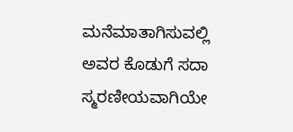ಮನೆಮಾತಾಗಿಸುವಲ್ಲಿ ಅವರ ಕೊಡುಗೆ ಸದಾ ಸ್ಮರಣೀಯವಾಗಿಯೇ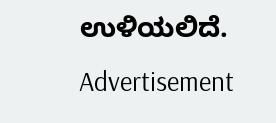ಉಳಿಯಲಿದೆ.
Advertisement